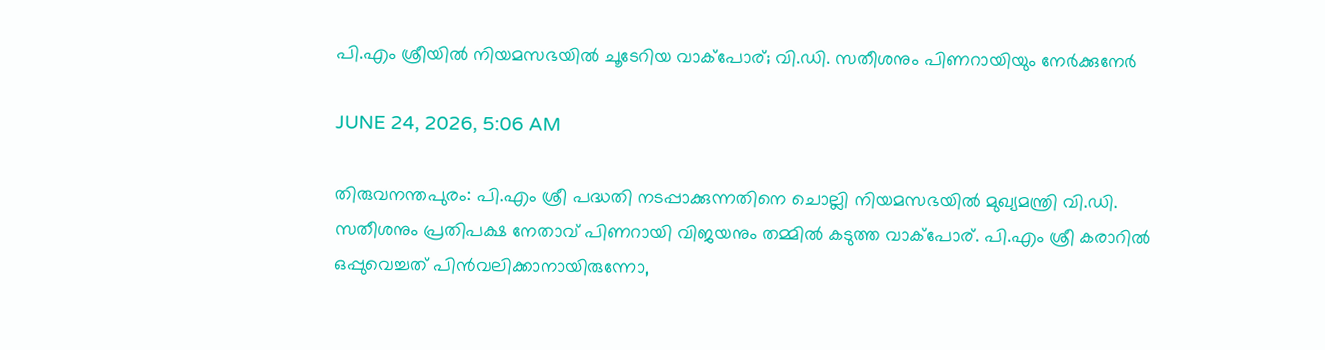പി.എം ശ്രീയിൽ നിയമസഭയിൽ ചൂടേറിയ വാക്പോര്; വി.ഡി. സതീശനും പിണറായിയും നേര്‍ക്കുനേര്‍

JUNE 24, 2026, 5:06 AM

തിരുവനന്തപുരം: പി.എം ശ്രീ പദ്ധതി നടപ്പാക്കുന്നതിനെ ചൊല്ലി നിയമസഭയില്‍ മുഖ്യമന്ത്രി വി.ഡി. സതീശനും പ്രതിപക്ഷ നേതാവ് പിണറായി വിജയനും തമ്മില്‍ കടുത്ത വാക്പോര്. പി.എം ശ്രീ കരാറില്‍ ഒപ്പുവെച്ചത് പിൻവലിക്കാനായിരുന്നോ,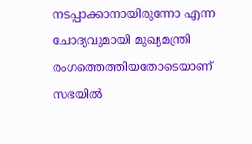നടപ്പാക്കാനായിരുന്നോ എന്ന ചോദ്യവുമായി മുഖ്യമന്ത്രി രംഗത്തെത്തിയതോടെയാണ് സഭയില്‍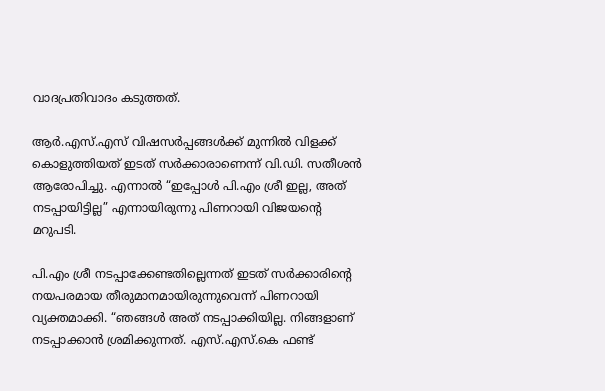വാദപ്രതിവാദം കടുത്തത്.

ആര്‍.എസ്.എസ് വിഷസര്‍പ്പങ്ങള്‍ക്ക് മുന്നില്‍ വിളക്ക് കൊളുത്തിയത് ഇടത് സര്‍ക്കാരാണെന്ന് വി.ഡി. സതീശന്‍ ആരോപിച്ചു. എന്നാല്‍ “ഇപ്പോള്‍ പി.എം ശ്രീ ഇല്ല, അത് നടപ്പായിട്ടില്ല” എന്നായിരുന്നു പിണറായി വിജയന്റെ മറുപടി.

പി.എം ശ്രീ നടപ്പാക്കേണ്ടതില്ലെന്നത് ഇടത് സര്‍ക്കാരിന്റെ നയപരമായ തീരുമാനമായിരുന്നുവെന്ന് പിണറായി വ്യക്തമാക്കി. “ഞങ്ങള്‍ അത് നടപ്പാക്കിയില്ല. നിങ്ങളാണ് നടപ്പാക്കാന്‍ ശ്രമിക്കുന്നത്. എസ്.എസ്.കെ ഫണ്ട്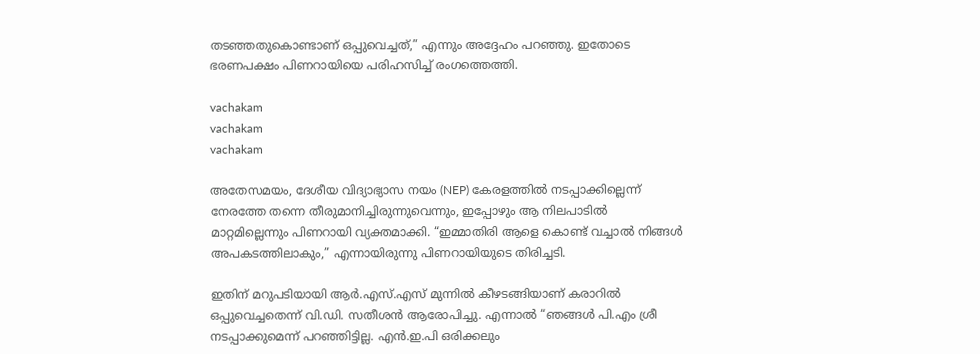തടഞ്ഞതുകൊണ്ടാണ് ഒപ്പുവെച്ചത്,” എന്നും അദ്ദേഹം പറഞ്ഞു. ഇതോടെ ഭരണപക്ഷം പിണറായിയെ പരിഹസിച്ച് രംഗത്തെത്തി.

vachakam
vachakam
vachakam

അതേസമയം, ദേശീയ വിദ്യാഭ്യാസ നയം (NEP) കേരളത്തില്‍ നടപ്പാക്കില്ലെന്ന് നേരത്തേ തന്നെ തീരുമാനിച്ചിരുന്നുവെന്നും, ഇപ്പോഴും ആ നിലപാടില്‍ മാറ്റമില്ലെന്നും പിണറായി വ്യക്തമാക്കി. “ഇമ്മാതിരി ആളെ കൊണ്ട് വച്ചാല്‍ നിങ്ങള്‍ അപകടത്തിലാകും,” എന്നായിരുന്നു പിണറായിയുടെ തിരിച്ചടി.

ഇതിന് മറുപടിയായി ആര്‍.എസ്.എസ് മുന്നില്‍ കീഴടങ്ങിയാണ് കരാറില്‍ ഒപ്പുവെച്ചതെന്ന് വി.ഡി. സതീശന്‍ ആരോപിച്ചു. എന്നാല്‍ “ഞങ്ങള്‍ പി.എം ശ്രീ നടപ്പാക്കുമെന്ന് പറഞ്ഞിട്ടില്ല. എന്‍.ഇ.പി ഒരിക്കലും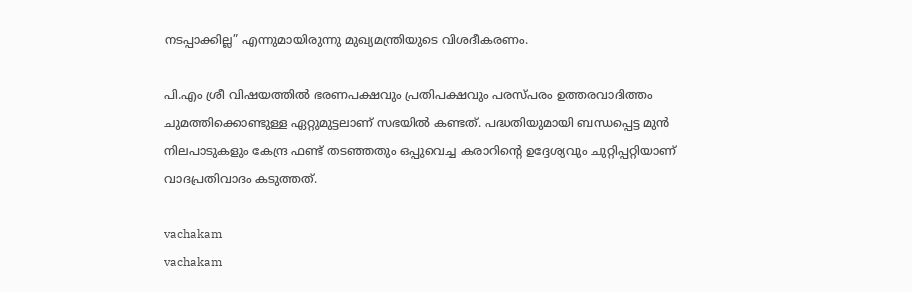നടപ്പാക്കില്ല” എന്നുമായിരുന്നു മുഖ്യമന്ത്രിയുടെ വിശദീകരണം.

പി.എം ശ്രീ വിഷയത്തില്‍ ഭരണപക്ഷവും പ്രതിപക്ഷവും പരസ്പരം ഉത്തരവാദിത്തം ചുമത്തിക്കൊണ്ടുള്ള ഏറ്റുമുട്ടലാണ് സഭയില്‍ കണ്ടത്. പദ്ധതിയുമായി ബന്ധപ്പെട്ട മുന്‍ നിലപാടുകളും കേന്ദ്ര ഫണ്ട് തടഞ്ഞതും ഒപ്പുവെച്ച കരാറിന്റെ ഉദ്ദേശ്യവും ചുറ്റിപ്പറ്റിയാണ് വാദപ്രതിവാദം കടുത്തത്.

vachakam
vachakam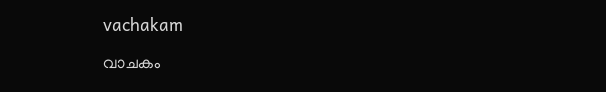vachakam

വാചകം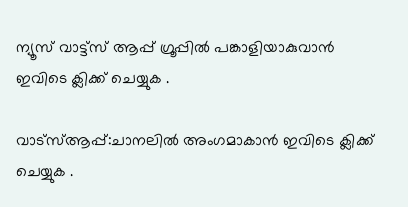ന്യൂസ് വാട്ട്സ് ആപ്പ് ഗ്രൂപ്പിൽ പങ്കാളിയാകുവാൻ ഇവിടെ ക്ലിക്ക് ചെയ്യുക .

വാട്സ്ആപ്പ്:ചാനലിൽ അംഗമാകാൻ ഇവിടെ ക്ലിക്ക് ചെയ്യുക .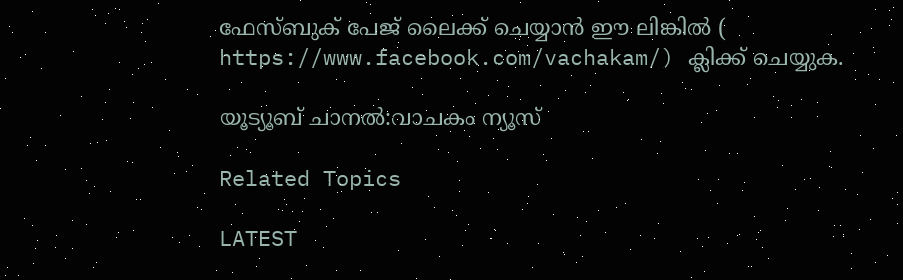ഫേസ്ബുക് പേജ് ലൈക്ക് ചെയ്യാൻ ഈ ലിങ്കിൽ (
https://www.facebook.com/vachakam/) ക്ലിക്ക് ചെയ്യുക.

യൂട്യൂബ് ചാനൽ:വാചകം ന്യൂസ്

Related Topics

LATEST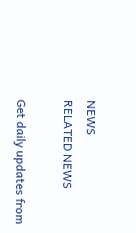NEWS
RELATED NEWS

Get daily updates from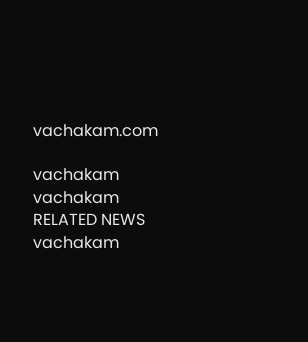vachakam.com

vachakam
vachakam
RELATED NEWS
vachakam